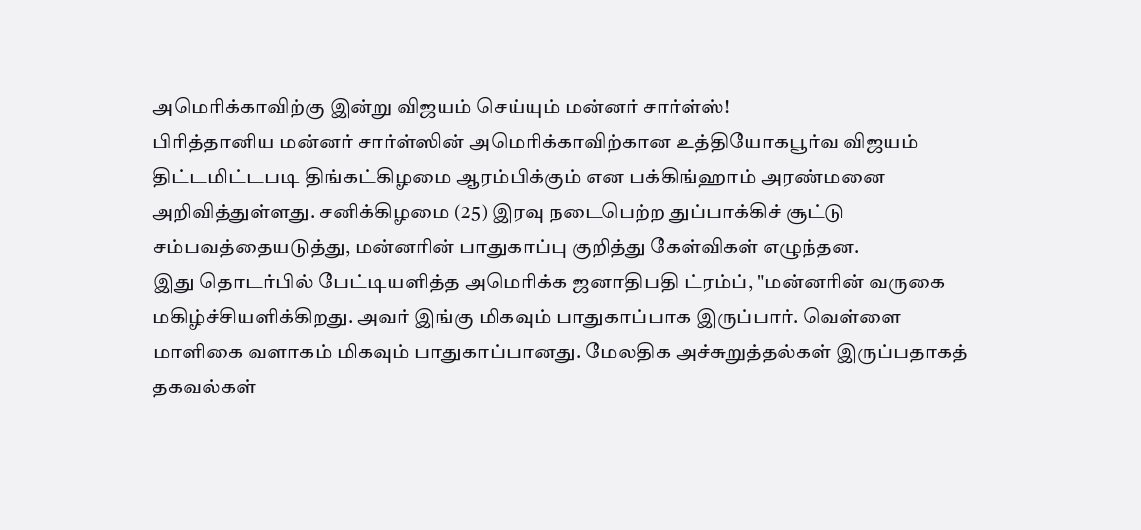அமெரிக்காவிற்கு இன்று விஜயம் செய்யும் மன்னர் சார்ள்ஸ்!
பிரித்தானிய மன்னர் சார்ள்ஸின் அமெரிக்காவிற்கான உத்தியோகபூர்வ விஜயம் திட்டமிட்டபடி திங்கட்கிழமை ஆரம்பிக்கும் என பக்கிங்ஹாம் அரண்மனை அறிவித்துள்ளது. சனிக்கிழமை (25) இரவு நடைபெற்ற துப்பாக்கிச் சூட்டு சம்பவத்தையடுத்து, மன்னரின் பாதுகாப்பு குறித்து கேள்விகள் எழுந்தன.
இது தொடர்பில் பேட்டியளித்த அமெரிக்க ஜனாதிபதி ட்ரம்ப், "மன்னரின் வருகை மகிழ்ச்சியளிக்கிறது. அவர் இங்கு மிகவும் பாதுகாப்பாக இருப்பார். வெள்ளை மாளிகை வளாகம் மிகவும் பாதுகாப்பானது. மேலதிக அச்சுறுத்தல்கள் இருப்பதாகத் தகவல்கள்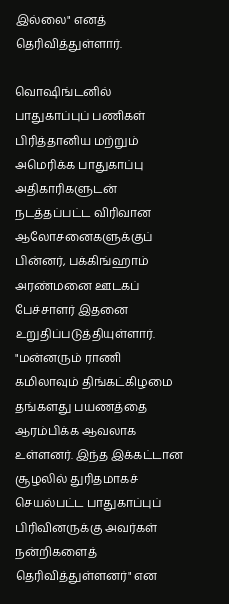இல்லை" எனத் தெரிவித்துள்ளார்.

வொஷிங்டனில் பாதுகாப்புப் பணிகள்
பிரித்தானிய மற்றும் அமெரிக்க பாதுகாப்பு அதிகாரிகளுடன் நடத்தப்பட்ட விரிவான ஆலோசனைகளுக்குப் பின்னர், பக்கிங்ஹாம் அரண்மனை ஊடகப் பேச்சாளர் இதனை உறுதிப்படுத்தியுள்ளார்.
"மன்னரும் ராணி கமிலாவும் திங்கட்கிழமை தங்களது பயணத்தை ஆரம்பிக்க ஆவலாக உள்ளனர். இந்த இக்கட்டான சூழலில் துரிதமாகச் செயல்பட்ட பாதுகாப்புப் பிரிவினருக்கு அவர்கள் நன்றிகளைத் தெரிவித்துள்ளனர்" என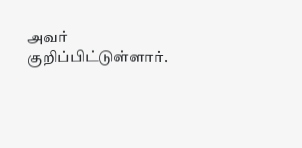அவர் குறிப்பிட்டுள்ளார்.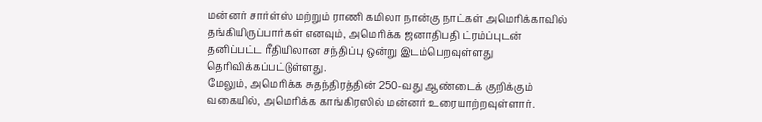மன்னர் சார்ள்ஸ் மற்றும் ராணி கமிலா நான்கு நாட்கள் அமெரிக்காவில் தங்கியிருப்பார்கள் எனவும், அமெரிக்க ஜனாதிபதி ட்ரம்ப்புடன் தனிப்பட்ட ரீதியிலான சந்திப்பு ஒன்று இடம்பெறவுள்ளது தெரிவிக்கப்பட்டுள்ளது.
மேலும், அமெரிக்க சுதந்திரத்தின் 250-வது ஆண்டைக் குறிக்கும் வகையில், அமெரிக்க காங்கிரஸில் மன்னர் உரையாற்றவுள்ளார்.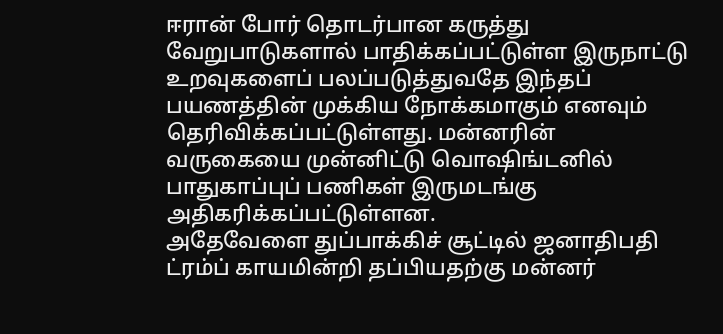ஈரான் போர் தொடர்பான கருத்து வேறுபாடுகளால் பாதிக்கப்பட்டுள்ள இருநாட்டு உறவுகளைப் பலப்படுத்துவதே இந்தப் பயணத்தின் முக்கிய நோக்கமாகும் எனவும் தெரிவிக்கப்பட்டுள்ளது. மன்னரின் வருகையை முன்னிட்டு வொஷிங்டனில் பாதுகாப்புப் பணிகள் இருமடங்கு அதிகரிக்கப்பட்டுள்ளன.
அதேவேளை துப்பாக்கிச் சூட்டில் ஜனாதிபதி ட்ரம்ப் காயமின்றி தப்பியதற்கு மன்னர்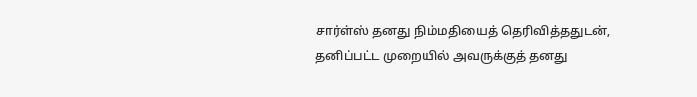சார்ள்ஸ் தனது நிம்மதியைத் தெரிவித்ததுடன், தனிப்பட்ட முறையில் அவருக்குத் தனது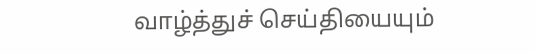வாழ்த்துச் செய்தியையும்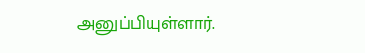அனுப்பியுள்ளார்.